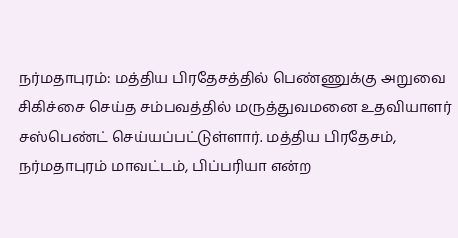நர்மதாபுரம்: மத்திய பிரதேசத்தில் பெண்ணுக்கு அறுவை சிகிச்சை செய்த சம்பவத்தில் மருத்துவமனை உதவியாளர் சஸ்பெண்ட் செய்யப்பட்டுள்ளார். மத்திய பிரதேசம், நர்மதாபுரம் மாவட்டம், பிப்பரியா என்ற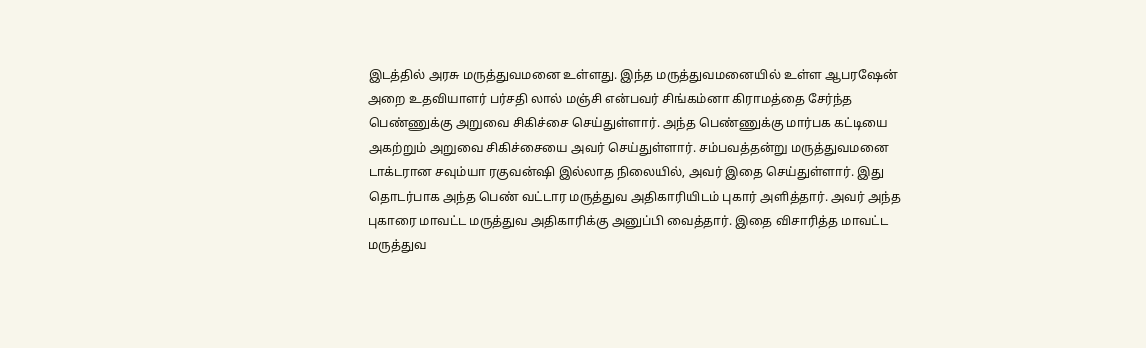இடத்தில் அரசு மருத்துவமனை உள்ளது. இந்த மருத்துவமனையில் உள்ள ஆபரஷேன் அறை உதவியாளர் பர்சதி லால் மஞ்சி என்பவர் சிங்கம்னா கிராமத்தை சேர்ந்த பெண்ணுக்கு அறுவை சிகிச்சை செய்துள்ளார். அந்த பெண்ணுக்கு மார்பக கட்டியை அகற்றும் அறுவை சிகிச்சையை அவர் செய்துள்ளார். சம்பவத்தன்று மருத்துவமனை டாக்டரான சவும்யா ரகுவன்ஷி இல்லாத நிலையில், அவர் இதை செய்துள்ளார். இது தொடர்பாக அந்த பெண் வட்டார மருத்துவ அதிகாரியிடம் புகார் அளித்தார். அவர் அந்த புகாரை மாவட்ட மருத்துவ அதிகாரிக்கு அனுப்பி வைத்தார். இதை விசாரித்த மாவட்ட மருத்துவ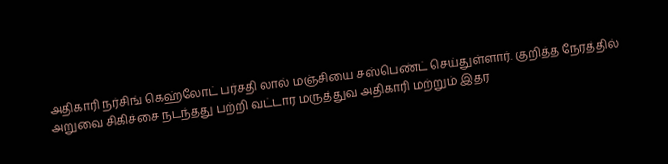அதிகாரி நர்சிங் கெஹ்லோட் பர்சதி லால் மஞ்சியை சஸ்பெண்ட் செய்துள்ளார். குறித்த நேரத்தில் அறுவை சிகிச்சை நடந்தது பற்றி வட்டார மருத்துவ அதிகாரி மற்றும் இதர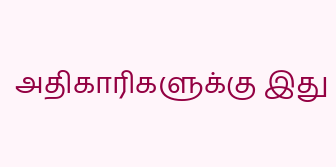அதிகாரிகளுக்கு இது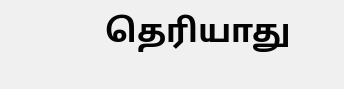தெரியாது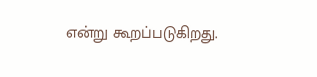என்று கூறப்படுகிறது.